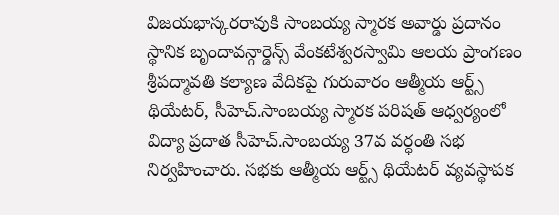విజయభాస్కరరావుకి సాంబయ్య స్మారక అవార్డు ప్రదానం
స్థానిక బృందావన్గార్డెన్స్ వేంకటేశ్వరస్వామి ఆలయ ప్రాంగణం శ్రీపద్మావతి కల్యాణ వేదికపై గురువారం ఆత్మీయ ఆర్ట్స్ థియేటర్, సీహెచ్.సాంబయ్య స్మారక పరిషత్ ఆధ్వర్యంలో విద్యా ప్రదాత సీహెచ్.సాంబయ్య 37వ వర్ధంతి సభ నిర్వహించారు. సభకు ఆత్మీయ ఆర్ట్స్ థియేటర్ వ్యవస్థాపక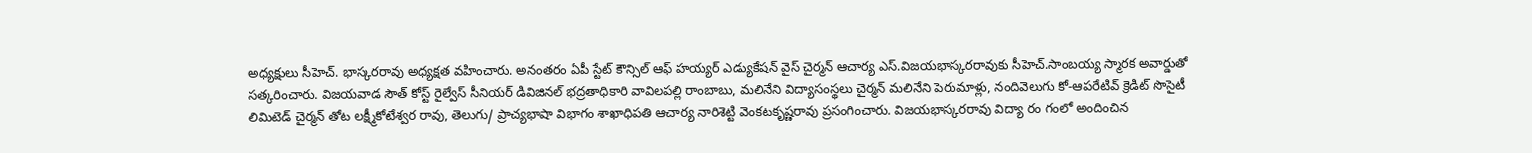అధ్యక్షులు సీహెచ్. భాస్కరరావు అధ్యక్షత వహించారు. అనంతరం ఏపీ స్టేట్ కౌన్సిల్ ఆఫ్ హయ్యర్ ఎడ్యుకేషన్ వైస్ చైర్మన్ ఆచార్య ఎస్.విజయభాస్కరరావుకు సీహెచ్.సాంబయ్య స్మారక అవార్డుతో సత్కరించారు. విజయవాడ సౌత్ కోస్ట్ రైల్వేస్ సీనియర్ డివిజినల్ భద్రతాధికారి వావిలపల్లి రాంబాబు, మలినేని విద్యాసంస్థలు చైర్మన్ మలినేని పెరుమాళ్లు, నందివెలుగు కో-ఆపరేటివ్ క్రెడిట్ సొసైటీ లిమిటెడ్ చైర్మన్ తోట లక్ష్మీకోటేశ్వర రావు, తెలుగు/ ప్రాచ్యభాషా విభాగం శాఖాధిపతి ఆచార్య నారిశెట్టి వెంకటకృష్ణరావు ప్రసంగించారు. విజయభాస్కరరావు విద్యా రం గంలో అందించిన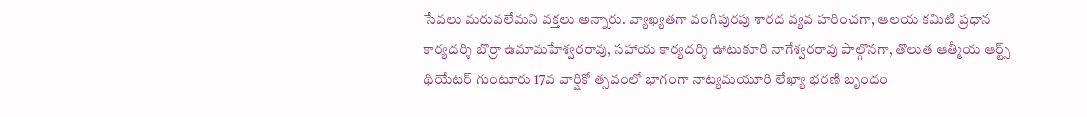సేవలు మరువలేమని వక్తలు అన్నారు. వ్యాఖ్యతగా వంగిపురపు శారద వ్యవ హరించగా, ఆలయ కమిటి ప్రధాన కార్యదర్శి బొర్రా ఉమామహేశ్వరరావు, సహాయ కార్యదర్శి ఊటుకూరి నాగేశ్వరరావు పాల్గొనగా, తొలుత ఆత్మీయ ఆర్ట్స్ థియేటర్ గుంటూరు 17వ వార్షికో త్సవంలో భాగంగా నాట్యమయూరి లేఖ్యా భరణి బృందం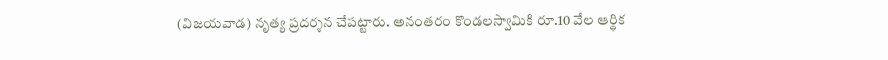(విజయవాడ) నృత్య ప్రదర్శన చేపట్టారు. అనంతరం కొండలస్వామికి రూ.10 వేల ఆర్థిక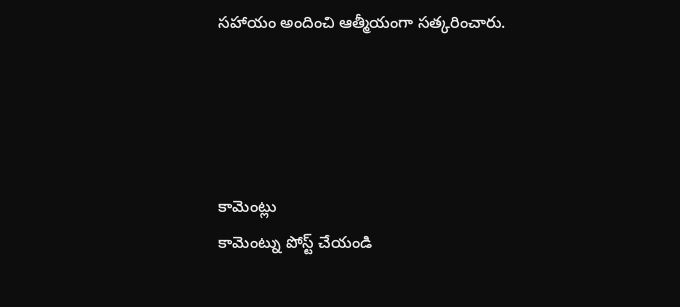సహాయం అందించి ఆత్మీయంగా సత్కరించారు.




కామెంట్లు
కామెంట్ను పోస్ట్ చేయండి